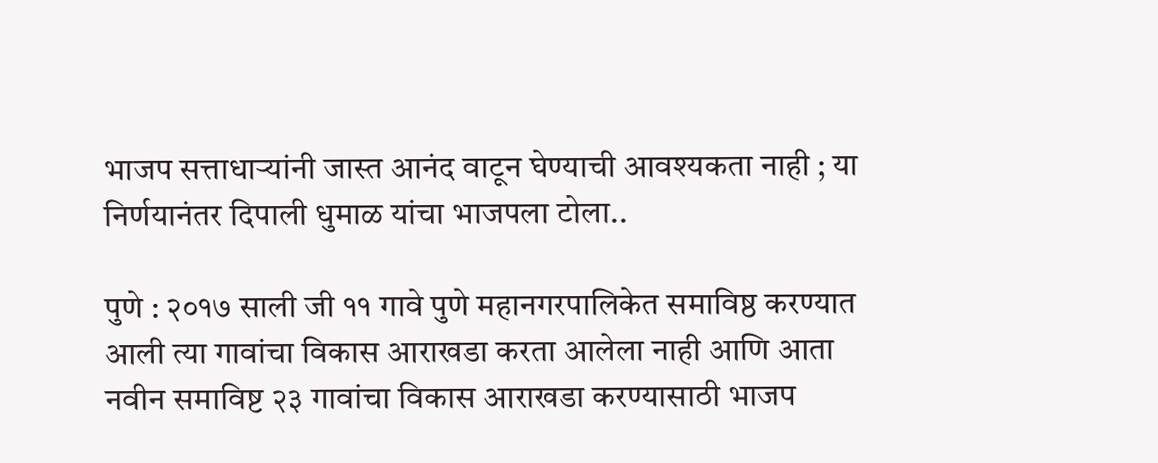भाजप सत्ताधाऱ्यांनी जास्त आनंद वाटून घेण्याची आवश्यकता नाही ; या निर्णयानंतर दिपाली धुमाळ यांचा भाजपला टोला..

पुणे : २०१७ साली जी ११ गावे पुणे महानगरपालिकेत समाविष्ठ करण्यात आली त्या गावांचा विकास आराखडा करता आलेला नाही आणि आता नवीन समाविष्ट २३ गावांचा विकास आराखडा करण्यासाठी भाजप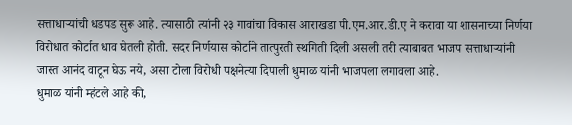सत्ताधाऱ्यांची धडपड सुरू आहे. त्यासाठी त्यांनी २३ गावांचा विकास आराखडा पी.एम.आर.डी.ए ने करावा या शासनाच्या निर्णया विरोधात कोर्टात धाव घेतली होती. सदर निर्णयास कोर्टाने तात्पुरती स्थगिती दिली असली तरी त्याबाबत भाजप सत्ताधाऱ्यांनी जास्त आनंद वाटून घेऊ नये, असा टोला विरोधी पक्षनेत्या दिपाली धुमाळ यांनी भाजपला लगावला आहे.
धुमाळ यांनी म्हंटले आहे की,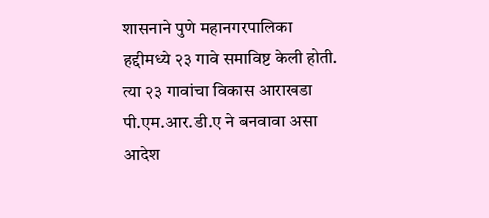शासनाने पुणे महानगरपालिका हद्दीमध्ये २३ गावे समाविष्ट केली होती. त्या २३ गावांचा विकास आराखडा पी.एम.आर.डी.ए ने बनवावा असा आदेश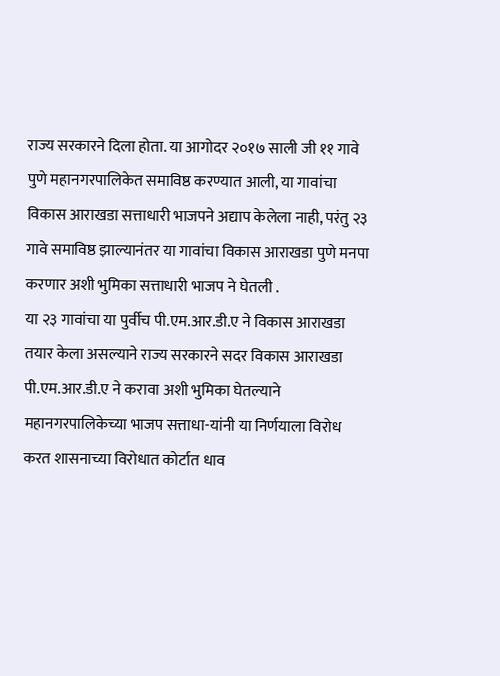राज्य सरकारने दिला होता. या आगोदर २०१७ साली जी ११ गावे पुणे महानगरपालिकेत समाविष्ठ करण्यात आली, या गावांचा विकास आराखडा सत्ताधारी भाजपने अद्याप केलेला नाही, परंतु २३ गावे समाविष्ठ झाल्यानंतर या गावांचा विकास आराखडा पुणे मनपा करणार अशी भुमिका सत्ताधारी भाजप ने घेतली .
या २३ गावांचा या पुर्वीच पी.एम.आर.डी.ए ने विकास आराखडा तयार केला असल्याने राज्य सरकारने सदर विकास आराखडा पी.एम.आर.डी.ए ने करावा अशी भुमिका घेतल्याने महानगरपालिकेच्या भाजप सत्ताधा-यांनी या निर्णयाला विरोध करत शासनाच्या विरोधात कोर्टात धाव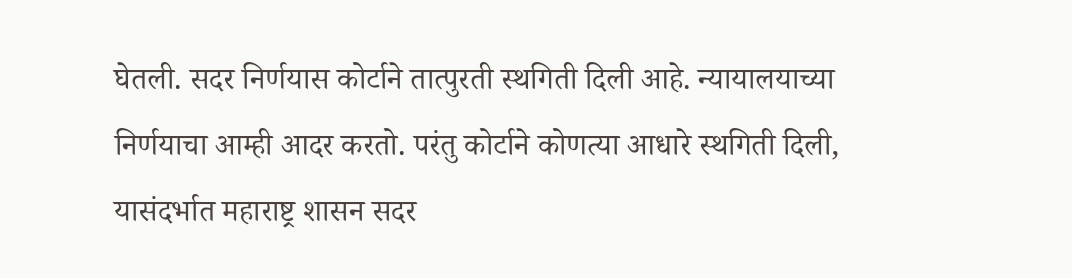घेतली. सदर निर्णयास कोर्टाने तात्पुरती स्थगिती दिली आहे. न्यायालयाच्या निर्णयाचा आम्ही आदर करतो. परंतु कोर्टाने कोणत्या आधारे स्थगिती दिली, यासंदर्भात महाराष्ट्र शासन सदर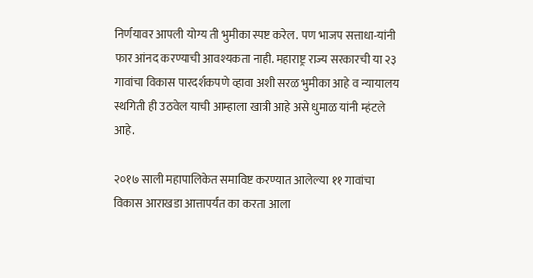निर्णयावर आपली योग्य ती भुमीका स्पष्ट करेल. पण भाजप सत्ताधा-यांनी फार आंनद करण्याची आवश्यकता नाही. महाराष्ट्र राज्य सरकारची या २३ गावांचा विकास पारदर्शकपणे व्हावा अशी सरळ भुमीका आहे व न्यायालय स्थगिती ही उठवेल याची आम्हाला खात्री आहे असे धुमाळ यांनी म्हंटले आहे.

२०१७ साली महापालिकेत समाविष्ट करण्यात आलेल्या ११ गावांचा विकास आराखडा आत्तापर्यंत का करता आला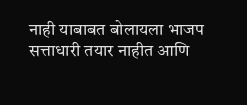नाही याबाबत बोलायला भाजप सत्ताधारी तयार नाहीत आणि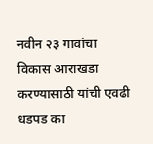नवीन २३ गावांचा विकास आराखडा करण्यासाठी यांची एवढी धडपड का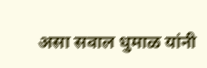असा सवाल धुमाळ यांनी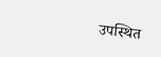उपस्थित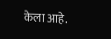केला आहे.